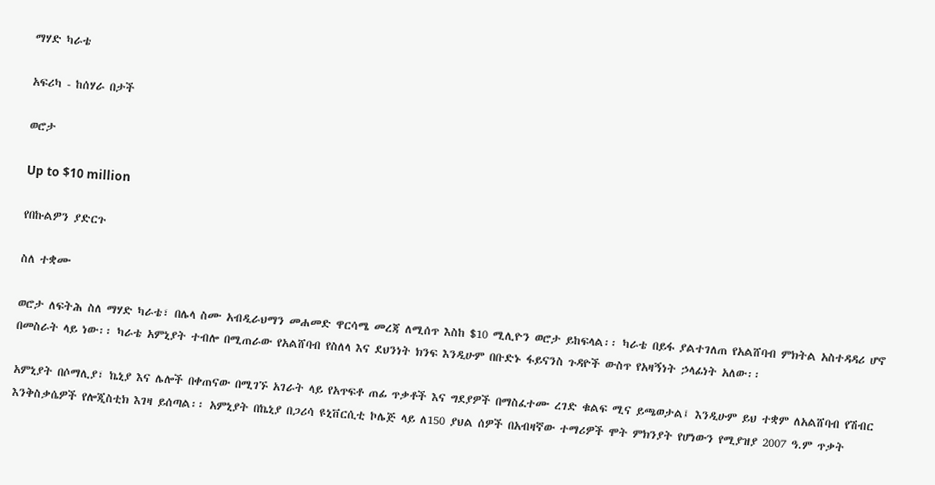ማሃድ ካራቴ

አፍሪካ - ከሰሃራ በታች

ወሮታ

Up to $10 million

የበኩልዎን ያድርጉ

ስለ ተቋሙ

ወሮታ ለፍትሕ ስለ ማሃድ ካራቴ፣ በሌላ ስሙ አብዲራህማን መሐመድ ዋርሳሜ መረጃ ለሚሰጥ እስከ $10 ሚሊዮን ወሮታ ይከፍላል፡፡ ካራቴ በይፋ ያልተገለጠ የአልሸባብ ምክትል አስተዳዳሪ ሆኖ በመስራት ላይ ነው፡፡ ካራቴ አምኒያት ተብሎ በሚጠራው የአልሸባብ የስለላ እና ደህንነት ክንፍ እንዲሁም በቡድኑ ፋይናንስ ጉዳዮች ውስጥ የአዛኝነት ኃላፊነት አለው፡፡

አምኒያት በሶማሊያ፣ ኬኒያ እና ሌሎች በቀጠናው በሚገኙ አገራት ላይ የአጥፍቶ ጠፊ ጥቃቶች እና ግደያዎች በማስፈተሙ ረገድ ቁልፍ ሚና ይጫወታል፤ እንዲሁም ይህ ተቋም ለአልሸባብ የሽብር እንቅስቃሴዎች የሎጂስቲክ እገዛ ይሰጣል፡፡ አምኒያት በኬኒያ በጋሪሳ ዩኒቨርሲቲ ኮሌጅ ላይ ለ150 ያህል ሰዎች በአብዛኛው ተማሪዎች ሞት ምክንያት የሆነውን የሚያዝያ 2007 ዓ.ም ጥቃት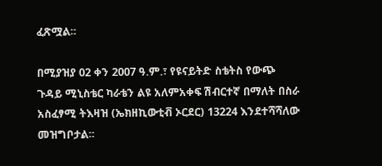ፈጽሟል፡፡

በሚያዝያ 02 ቀን 2007 ዓ.ም.፣ የዩናይትድ ስቴትስ የውጭ ጉዳይ ሚኒስቴር ካራቴን ልዩ አለምአቀፍ ሽብርተኛ በማለት በስራ አስፈፃሚ ትእዛዝ (ኤክዘኪውቲቭ ኦርደር) 13224 እንደተሻሻለው መዝግቦታል፡፡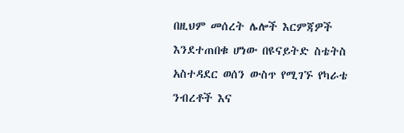በዚህም መሰረት ሌሎች እርምጃዎች እንደተጠበቁ ሆነው በዩናይትድ ስቴትስ አስተዳደር ወሰን ውስጥ የሚገኙ የካራቴ ንብረቶች እና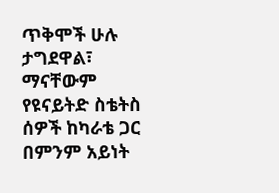ጥቅሞች ሁሉ ታግደዋል፣ ማናቸውም የዩናይትድ ስቴትስ ሰዎች ከካራቴ ጋር በምንም አይነት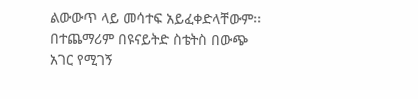ልውውጥ ላይ መሳተፍ አይፈቀድላቸውም፡፡ በተጨማሪም በዩናይትድ ስቴትስ በውጭ አገር የሚገኝ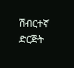ሽብርተኛ ድርጅት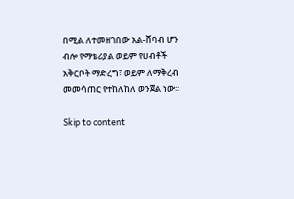በሚል ለተመዘገበው አል-ሸባብ ሆን ብሎ የማቴሪያል ወይም የሀብቶች አቅርቦት ማድረግ፣ ወይም ለማቅረብ መመሳጠር የተከለከለ ወንጀል ነው፡፡

Skip to content